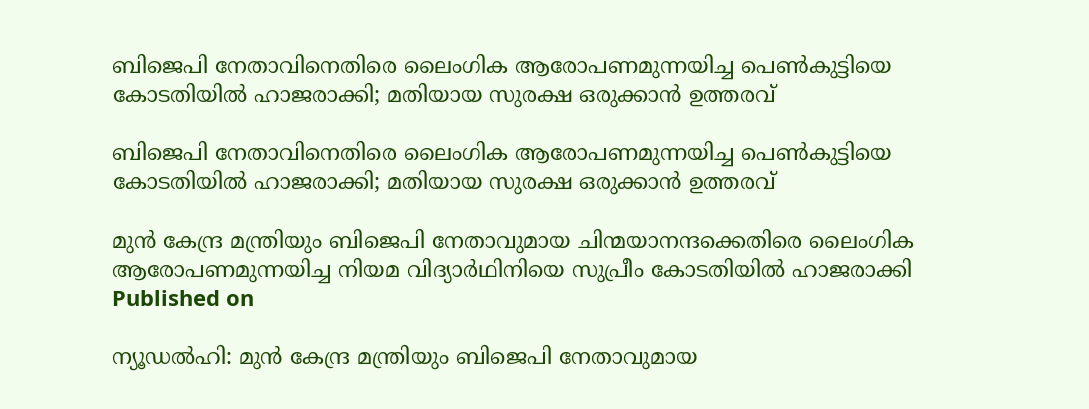ബിജെപി നേതാവിനെതിരെ ലൈംഗിക ആരോപണമുന്നയിച്ച പെണ്‍കുട്ടിയെ കോടതിയില്‍ ഹാജരാക്കി; മതിയായ സുരക്ഷ ഒരുക്കാന്‍ ഉത്തരവ്

ബിജെപി നേതാവിനെതിരെ ലൈംഗിക ആരോപണമുന്നയിച്ച പെണ്‍കുട്ടിയെ കോടതിയില്‍ ഹാജരാക്കി; മതിയായ സുരക്ഷ ഒരുക്കാന്‍ ഉത്തരവ്

മുന്‍ കേന്ദ്ര മന്ത്രിയും ബിജെപി നേതാവുമായ ചിന്മയാനന്ദക്കെതിരെ ലൈംഗിക ആരോപണമുന്നയിച്ച നിയമ വിദ്യാര്‍ഥിനിയെ സുപ്രീം കോടതിയില്‍ ഹാജരാക്കി
Published on

ന്യൂഡല്‍ഹി: മുന്‍ കേന്ദ്ര മന്ത്രിയും ബിജെപി നേതാവുമായ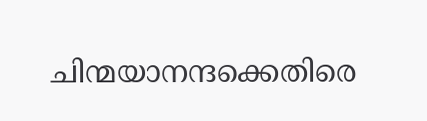ചിന്മയാനന്ദക്കെതിരെ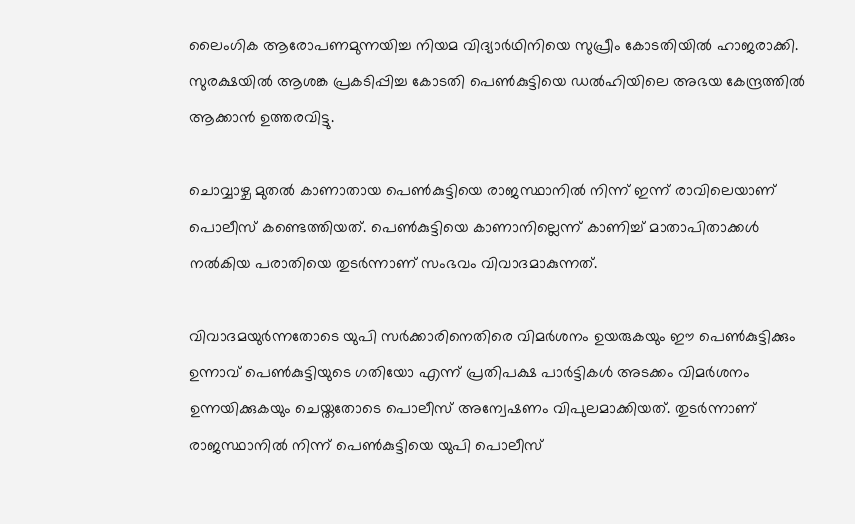ലൈംഗിക ആരോപണമുന്നയിച്ച നിയമ വിദ്യാര്‍ഥിനിയെ സുപ്രീം കോടതിയില്‍ ഹാജരാക്കി. സുരക്ഷയില്‍ ആശങ്ക പ്രകടിപ്പിച്ച കോടതി പെണ്‍കുട്ടിയെ ഡല്‍ഹിയിലെ അഭയ കേന്ദ്രത്തില്‍ ആക്കാന്‍ ഉത്തരവിട്ടു.

ചൊവ്വാഴ്ച മുതല്‍ കാണാതായ പെണ്‍കുട്ടിയെ രാജസ്ഥാനില്‍ നിന്ന് ഇന്ന് രാവിലെയാണ് പൊലീസ് കണ്ടെത്തിയത്. പെണ്‍കുട്ടിയെ കാണാനില്ലെന്ന് കാണിച്ച് മാതാപിതാക്കള്‍ നല്‍കിയ പരാതിയെ തുടര്‍ന്നാണ് സംഭവം വിവാദമാകുന്നത്.

വിവാദമയുര്‍ന്നതോടെ യുപി സര്‍ക്കാരിനെതിരെ വിമര്‍ശനം ഉയരുകയും ഈ പെണ്‍കുട്ടിക്കും ഉന്നാവ് പെണ്‍കുട്ടിയുടെ ഗതിയോ എന്ന് പ്രതിപക്ഷ പാര്‍ട്ടികള്‍ അടക്കം വിമര്‍ശനം ഉന്നയിക്കുകയും ചെയ്തതോടെ പൊലീസ് അന്വേഷണം വിപുലമാക്കിയത്. തുടര്‍ന്നാണ് രാജസ്ഥാനില്‍ നിന്ന് പെണ്‍കുട്ടിയെ യുപി പൊലീസ്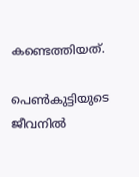കണ്ടെത്തിയത്.

പെണ്‍കുട്ടിയുടെ ജീവനില്‍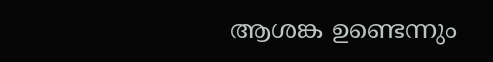ആശങ്ക ഉണ്ടെന്നും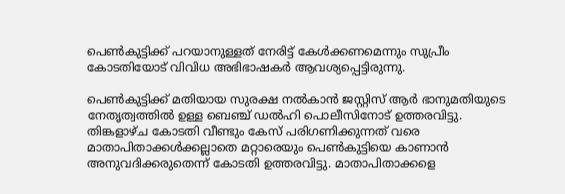പെണ്‍കുട്ടിക്ക് പറയാനുള്ളത് നേരിട്ട് കേള്‍ക്കണമെന്നും സുപ്രീം കോടതിയോട് വിവിധ അഭിഭാഷകര്‍ ആവശ്യപ്പെട്ടിരുന്നു.

പെണ്‍കുട്ടിക്ക് മതിയായ സുരക്ഷ നല്‍കാന്‍ ജസ്റ്റിസ് ആര്‍ ഭാനുമതിയുടെ നേതൃത്വത്തില്‍ ഉള്ള ബെഞ്ച് ഡല്‍ഹി പൊലീസിനോട് ഉത്തരവിട്ടു. തിങ്കളാഴ്ച കോടതി വീണ്ടും കേസ് പരിഗണിക്കുന്നത് വരെ മാതാപിതാക്കള്‍ക്കല്ലാതെ മറ്റാരെയും പെണ്‍കുട്ടിയെ കാണാന്‍ അനുവദിക്കരുതെന്ന് കോടതി ഉത്തരവിട്ടു. മാതാപിതാക്കളെ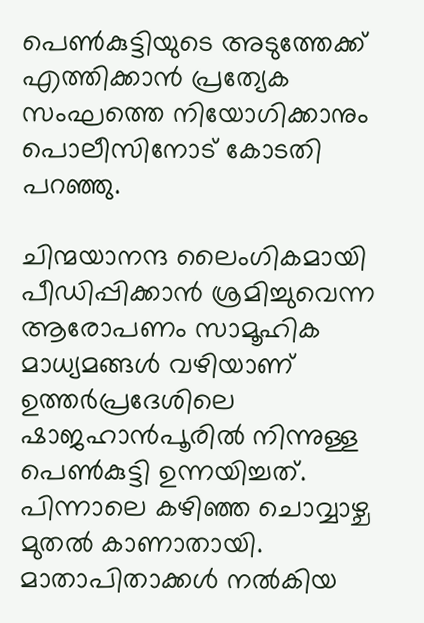പെണ്‍കുട്ടിയുടെ അടുത്തേക്ക് എത്തിക്കാന്‍ പ്രത്യേക സംഘത്തെ നിയോഗിക്കാനും പൊലീസിനോട് കോടതി പറഞ്ഞു.

ചിന്മയാനന്ദ ലൈംഗികമായി പീഡിപ്പിക്കാന്‍ ശ്രമിച്ചുവെന്ന ആരോപണം സാമൂഹിക മാധ്യമങ്ങള്‍ വഴിയാണ് ഉത്തര്‍പ്രദേശിലെ ഷാജഹാന്‍പൂരില്‍ നിന്നുള്ള പെണ്‍കുട്ടി ഉന്നയിച്ചത്. പിന്നാലെ കഴിഞ്ഞ ചൊവ്വാഴ്ച മുതല്‍ കാണാതായി. മാതാപിതാക്കള്‍ നല്‍കിയ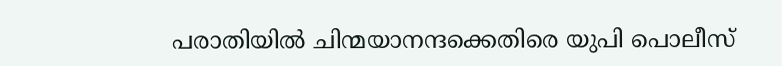പരാതിയില്‍ ചിന്മയാനന്ദക്കെതിരെ യുപി പൊലീസ്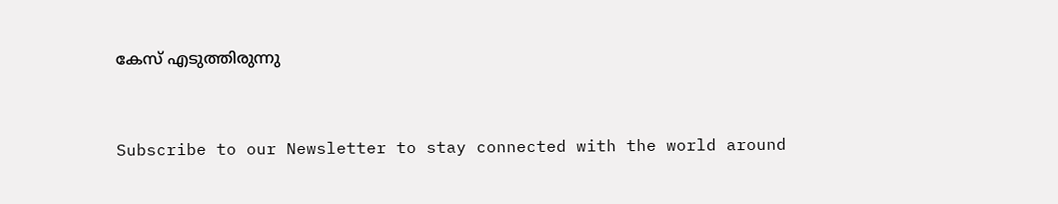കേസ് എടുത്തിരുന്നു


Subscribe to our Newsletter to stay connected with the world around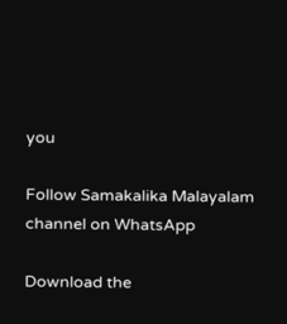you

Follow Samakalika Malayalam channel on WhatsApp

Download the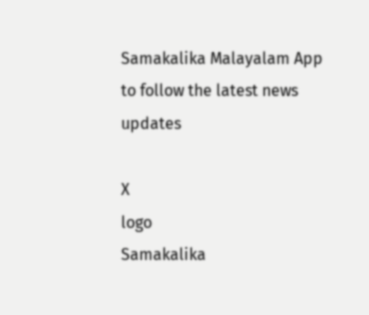Samakalika Malayalam App to follow the latest news updates

X
logo
Samakalika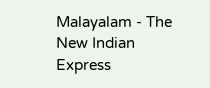Malayalam - The New Indian Express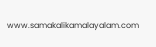www.samakalikamalayalam.com